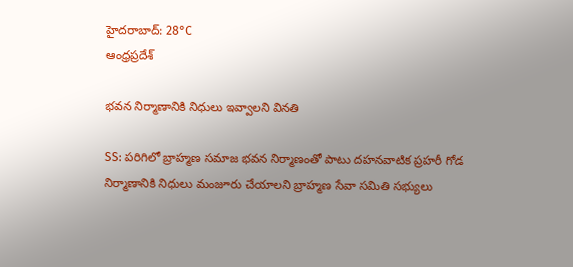హైదరాబాద్: 28°C
ఆంధ్రప్రదేశ్

భవన నిర్మాణానికి నిధులు ఇవ్వాలని వినతి

SS: పరిగిలో బ్రాహ్మణ సమాజ భవన నిర్మాణంతో పాటు దహనవాటిక ప్రహరీ గోడ నిర్మాణానికి నిధులు మంజూరు చేయాలని బ్రాహ్మణ సేవా సమితి సభ్యులు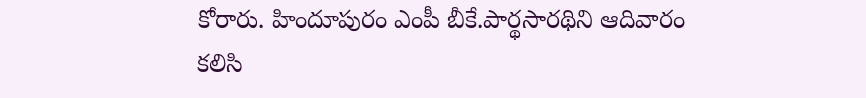కోరారు. హిందూపురం ఎంపీ బీకే.పార్థసారథిని ఆదివారం కలిసి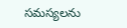సమస్యలను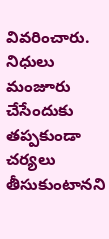వివరించారు. నిధులు మంజూరు చేసేందుకు తప్పకుండా చర్యలు తీసుకుంటానని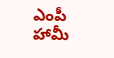ఎంపీ హామీ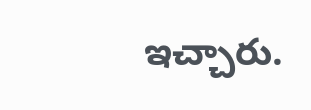ఇచ్చారు.